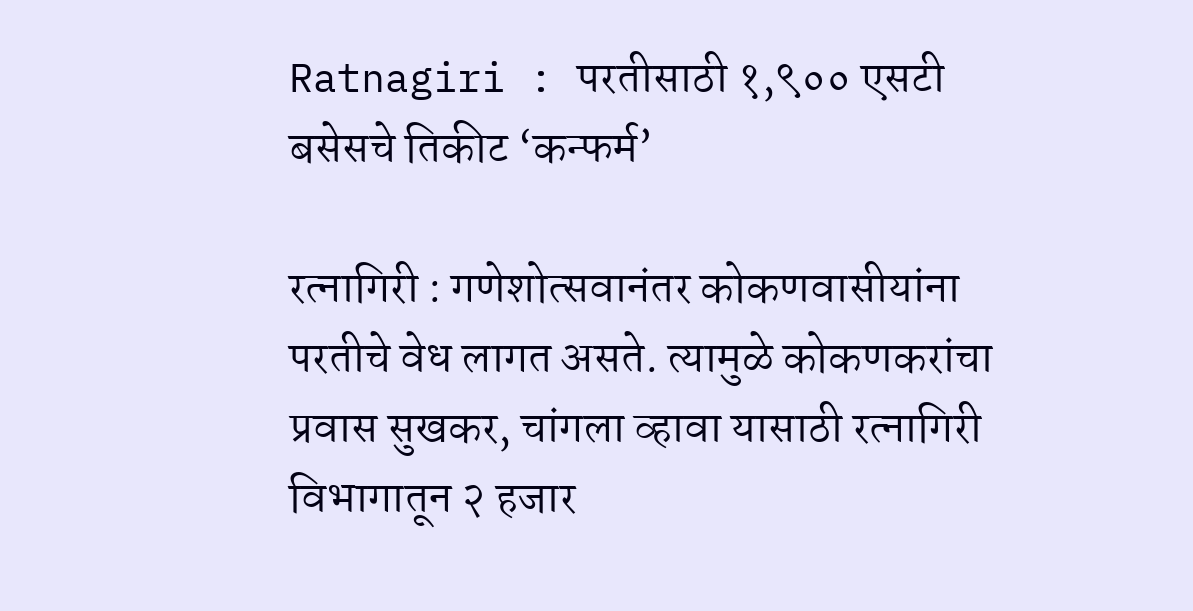Ratnagiri : परतीसाठी १,९०० एसटी बसेसचे तिकीट ‘कन्फर्म’

रत्नागिरी : गणेशोत्सवानंतर कोकणवासीयांना परतीचे वेध लागत असते. त्यामुळे कोकणकरांचा प्रवास सुखकर, चांगला व्हावा यासाठी रत्नागिरी विभागातून २ हजार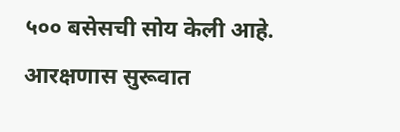५०० बसेसची सोय केली आहे. आरक्षणास सुरूवात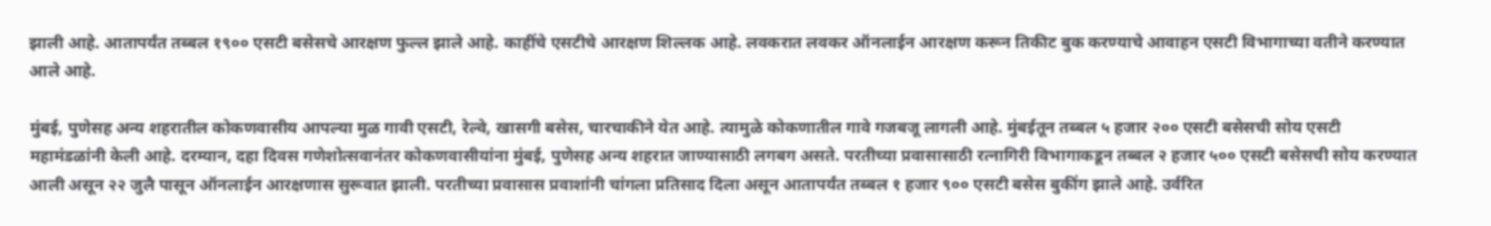झाली आहे. आतापर्यंत तब्बल १९०० एसटी बसेसचे आरक्षण फुल्ल झाले आहे. काहींचे एसटीचे आरक्षण शिल्लक आहे. लवकरात लवकर ऑनलाईन आरक्षण करून तिकीट बुक करण्याचे आवाहन एसटी विभागाच्या वतीने करण्यात आले आहे.

मुंबई, पुणेसह अन्य शहरातील कोकणवासीय आपल्या मुळ गावी एसटी, रेल्वे, खासगी बसेस, चारचाकीने येत आहे. त्यामुळे कोकणातील गावे गजबजू लागली आहे. मुंबईतून तब्बल ५ हजार २०० एसटी बसेसची सोय एसटी महामंडळांनी केली आहे. दरम्यान, दहा दिवस गणेशोत्सवानंतर कोकणवासीयांना मुंबई, पुणेसह अन्य शहरात जाण्यासाठी लगबग असते. परतीच्या प्रवासासाठी रत्नागिरी विभागाकडून तब्बल २ हजार ५०० एसटी बसेसची सोय करण्यात आली असून २२ जुलै पासून ऑनलाईन आरक्षणास सुरूवात झाली. परतीच्या प्रवासास प्रवाशांनी चांगला प्रतिसाद दिला असून आतापर्यंत तब्बल १ हजार ९०० एसटी बसेस बुकींग झाले आहे. उर्वरित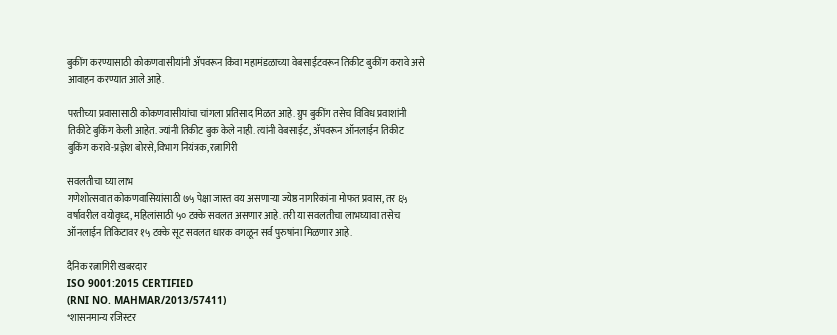बुकींग करण्यासाठी कोकणवासीयांनी ॲपवरून किंवा महामंडळाच्या वेबसाईटवरून तिकीट बुकींग करावे असे आवाहन करण्यात आले आहे.

परतीच्या प्रवासासाठी कोकणवासीयांचा चांगला प्रतिसाद मिळत आहे. ग्रुप बुकींग तसेच विविध प्रवाशांनी तिकीटे बुकिंग केली आहेत. ज्यांनी तिकीट बुक केले नाही. त्यांनी वेबसाईट, ॲपवरून ऑनलाईन तिकीट बुकिंग करावे-प्रज्ञेश बोरसे,विभाग नियंत्रक, रत्नागिरी

सवलतीचा घ्या लाभ
गणेशोत्सवात कोकणवासियांसाठी ७५ पेक्षा जास्त वय असणाऱ्या ज्येष्ठ नागरिकांना मोफत प्रवास, तर ६५ वर्षावरील वयोवृध्द, महिलांसाठी ५० टक्के सवलत असणार आहे. तरी या सवलतीचा लाभघ्यावा तसेच ऑनलाईन तिकिटावर १५ टक्के सूट सवलत धारक वगळून सर्व पुरुषांना मिळणार आहे.

दैनिक रत्नागिरी खबरदार
ISO 9001:2015 CERTIFIED
(RNI NO. MAHMAR/2013/57411)
*शासनमान्य रजिस्टर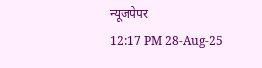न्यूजपेपर
12:17 PM 28-Aug-25